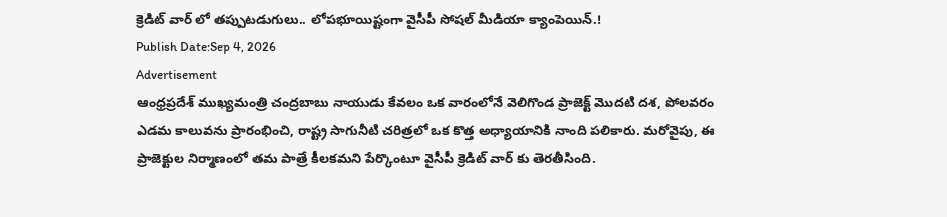క్రెడిట్ వార్ లో తప్పుటడుగులు.. లోపభూయిష్టంగా వైసీపీ సోషల్ మీడియా క్యాంపెయిన్.!
Publish Date:Sep 4, 2026
Advertisement
ఆంధ్రప్రదేశ్ ముఖ్యమంత్రి చంద్రబాబు నాయుడు కేవలం ఒక వారంలోనే వెలిగొండ ప్రాజెక్ట్ మొదటి దశ, పోలవరం ఎడమ కాలువను ప్రారంభించి, రాష్ట్ర సాగునీటి చరిత్రలో ఒక కొత్త అధ్యాయానికి నాంది పలికారు. మరోవైపు, ఈ ప్రాజెక్టుల నిర్మాణంలో తమ పాత్రే కీలకమని పేర్కొంటూ వైసీపీ క్రెడిట్ వార్ కు తెరతీసింది.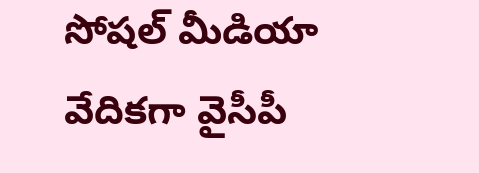సోషల్ మీడియా వేదికగా వైసీపీ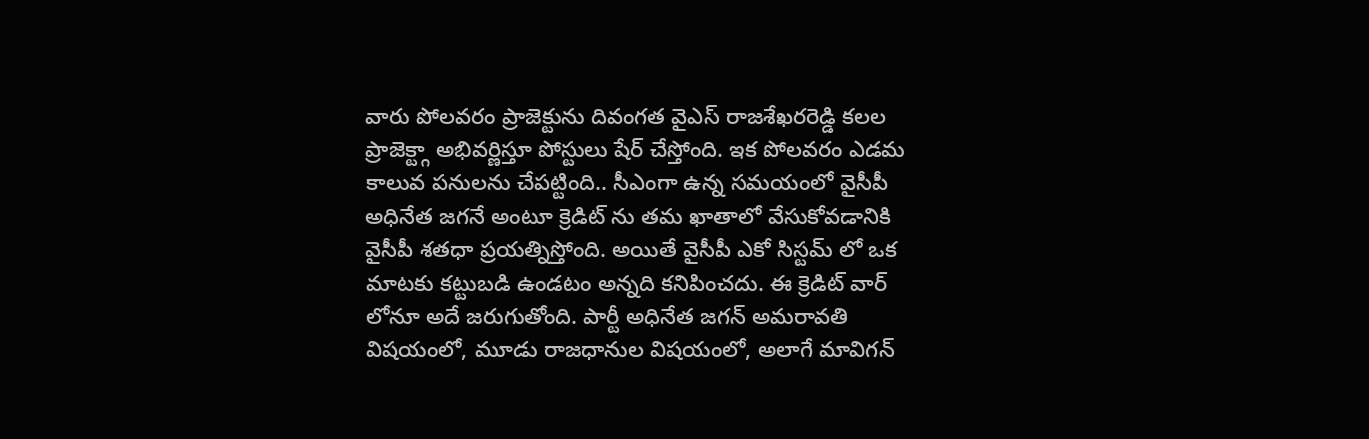వారు పోలవరం ప్రాజెక్టును దివంగత వైఎస్ రాజశేఖరరెడ్డి కలల ప్రాజెక్ట్గా అభివర్ణిస్తూ పోస్టులు షేర్ చేస్తోంది. ఇక పోలవరం ఎడమ కాలువ పనులను చేపట్టింది.. సీఎంగా ఉన్న సమయంలో వైసీపీ అధినేత జగనే అంటూ క్రెడిట్ ను తమ ఖాతాలో వేసుకోవడానికి వైసీపీ శతధా ప్రయత్నిస్తోంది. అయితే వైసీపీ ఎకో సిస్టమ్ లో ఒక మాటకు కట్టుబడి ఉండటం అన్నది కనిపించదు. ఈ క్రెడిట్ వార్ లోనూ అదే జరుగుతోంది. పార్టీ అధినేత జగన్ అమరావతి విషయంలో, మూడు రాజధానుల విషయంలో, అలాగే మావిగన్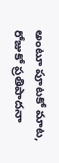అంటూ పూటకో మాట, రోజుకో ప్రతిపాదనా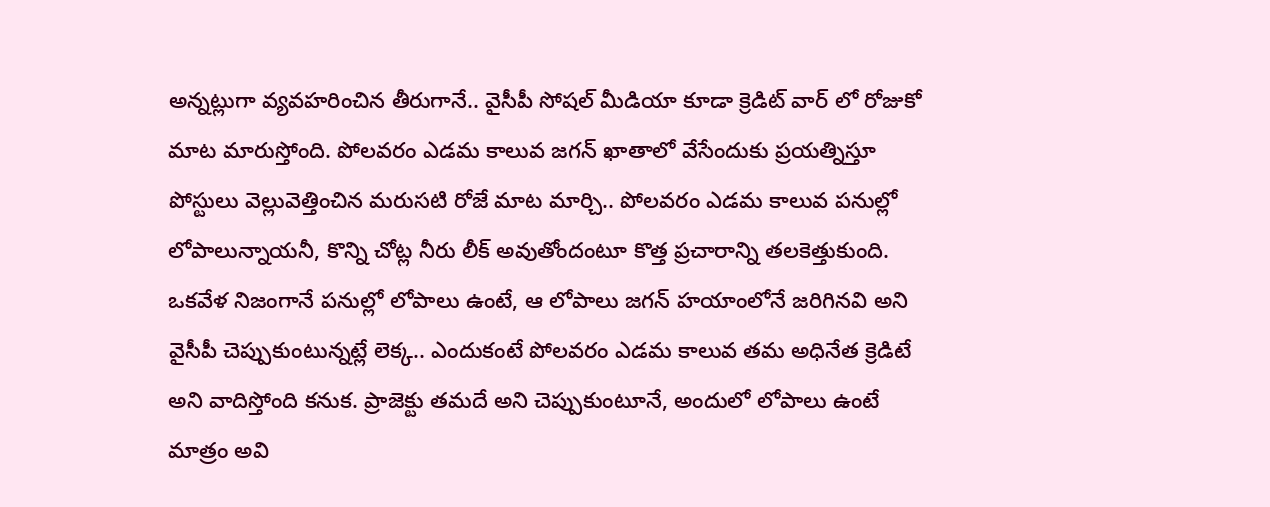అన్నట్లుగా వ్యవహరించిన తీరుగానే.. వైసీపీ సోషల్ మీడియా కూడా క్రెడిట్ వార్ లో రోజుకో మాట మారుస్తోంది. పోలవరం ఎడమ కాలువ జగన్ ఖాతాలో వేసేందుకు ప్రయత్నిస్తూ పోస్టులు వెల్లువెత్తించిన మరుసటి రోజే మాట మార్చి.. పోలవరం ఎడమ కాలువ పనుల్లో లోపాలున్నాయనీ, కొన్ని చోట్ల నీరు లీక్ అవుతోందంటూ కొత్త ప్రచారాన్ని తలకెత్తుకుంది. ఒకవేళ నిజంగానే పనుల్లో లోపాలు ఉంటే, ఆ లోపాలు జగన్ హయాంలోనే జరిగినవి అని వైసీపీ చెప్పుకుంటున్నట్లే లెక్క.. ఎందుకంటే పోలవరం ఎడమ కాలువ తమ అధినేత క్రెడిటే అని వాదిస్తోంది కనుక. ప్రాజెక్టు తమదే అని చెప్పుకుంటూనే, అందులో లోపాలు ఉంటే మాత్రం అవి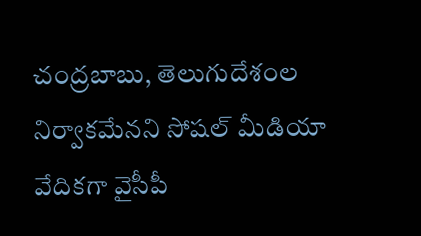చంద్రబాబు, తెలుగుదేశంల నిర్వాకమేనని సోషల్ మీడియా వేదికగా వైసీపీ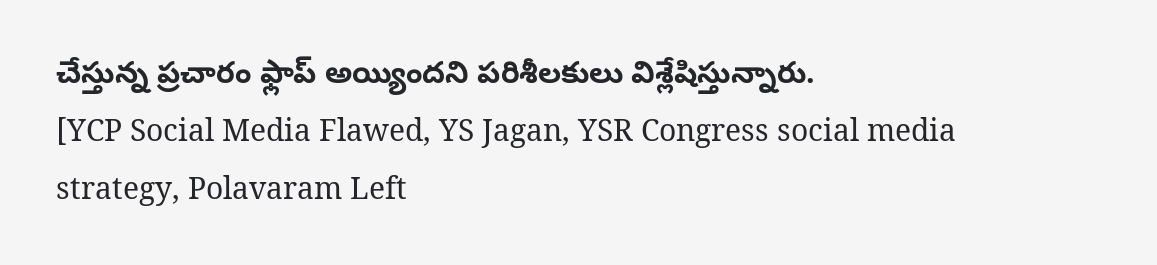చేస్తున్న ప్రచారం ఫ్లాప్ అయ్యిందని పరిశీలకులు విశ్లేషిస్తున్నారు.
[YCP Social Media Flawed, YS Jagan, YSR Congress social media strategy, Polavaram Left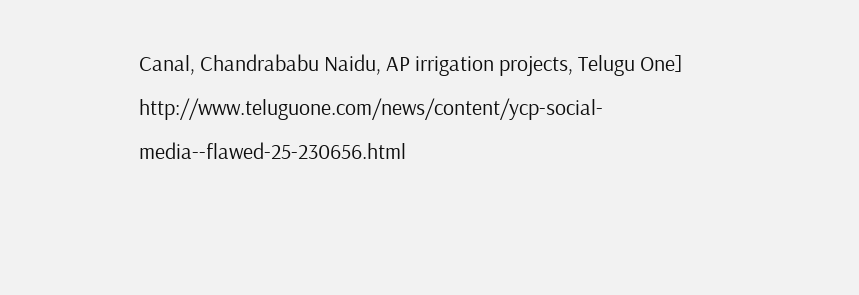Canal, Chandrababu Naidu, AP irrigation projects, Telugu One]
http://www.teluguone.com/news/content/ycp-social-media--flawed-25-230656.html